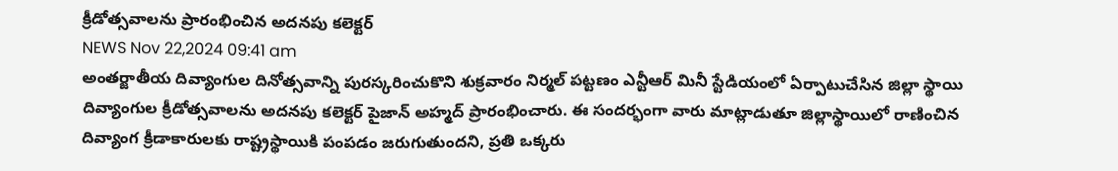క్రీడోత్సవాలను ప్రారంభించిన అదనపు కలెక్టర్
NEWS Nov 22,2024 09:41 am
అంతర్జాతీయ దివ్యాంగుల దినోత్సవాన్ని పురస్కరించుకొని శుక్రవారం నిర్మల్ పట్టణం ఎన్టీఆర్ మినీ స్టేడియంలో ఏర్పాటుచేసిన జిల్లా స్థాయి దివ్యాంగుల క్రీడోత్సవాలను అదనపు కలెక్టర్ పైజాన్ అహ్మద్ ప్రారంభించారు. ఈ సందర్భంగా వారు మాట్లాడుతూ జిల్లాస్థాయిలో రాణించిన దివ్యాంగ క్రీడాకారులకు రాష్ట్రస్థాయికి పంపడం జరుగుతుందని, ప్రతి ఒక్కరు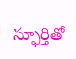స్ఫూర్తితో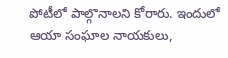పోటీలో పాల్గొనాలని కోరారు. ఇందులో ఆయా సంఘాల నాయకులు,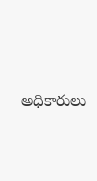అధికారులు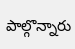పాల్గొన్నారు